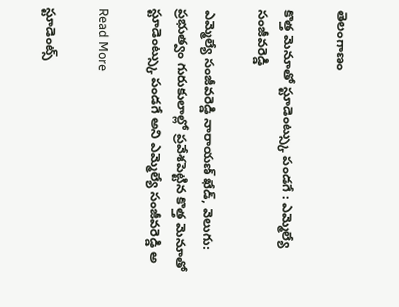తెలంగాణం

కొత్త మెనూతో స్టూడెంట్స్కు పండగే : ఎమ్మెల్యే సంజీవరెడ్డి

ఎమ్మెల్యే సంజీవరెడ్డి నారాయణ్ ఖేడ్, వెలుగు: ప్రభుత్వం గురుకులాల్లో ప్రవేశపెట్టిన కొత్త మెనూతో స్టూడెంట్స్కు పండగే అని ఎమ్మెల్యే సంజీవరెడ్డి అ

Read More

స్టూడెంట్స్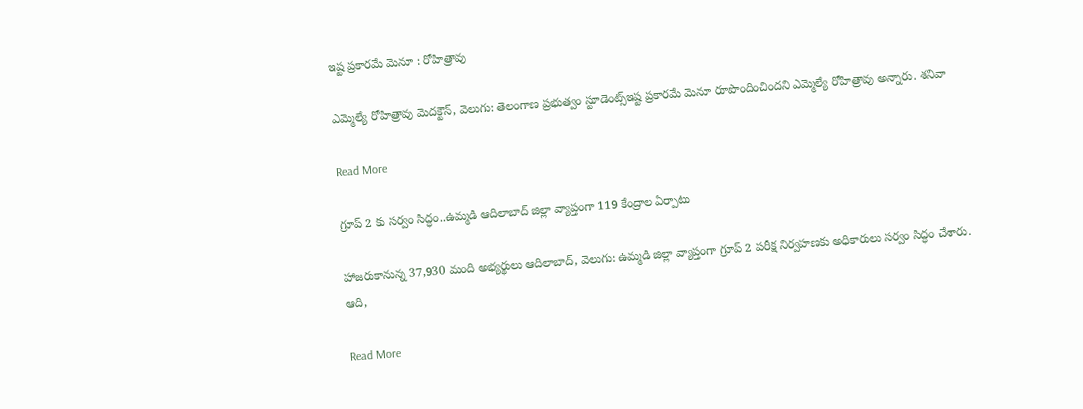ఇష్ట ప్రకారమే మెనూ : రోహిత్రావు

ఎమ్మెల్యే రోహిత్రావు మెదక్టౌన్, వెలుగు: తెలంగాణ ప్రభుత్వం స్టూడెంట్స్ఇష్ట ప్రకారమే మెనూ రూపొందించిందని ఎమ్మెల్యే రోహిత్రావు అన్నారు. శనివా

Read More

గ్రూప్ 2 కు సర్వం సిద్ధం..ఉమ్మడి ఆదిలాబాద్ జిల్లా వ్యాప్తంగా 119 కేంద్రాల ఏర్పాటు

హాజరుకానున్న 37,930 మంది అభ్యర్థులు ఆదిలాబాద్, వెలుగు: ఉమ్మడి జిల్లా వ్యాప్తంగా గ్రూప్ 2 పరీక్ష నిర్వహణకు అధికారులు సర్వం సిద్ధం చేశారు. ఆది,

Read More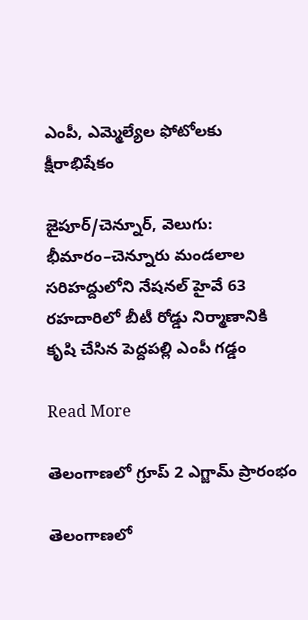ఎంపీ, ఎమ్మెల్యేల ఫోటోలకు క్షీరాభిషేకం

జైపూర్/చెన్నూర్, వెలుగు: భీమారం–చెన్నూరు మండలాల సరిహద్దులోని నేషనల్ హైవే 63 రహదారిలో బీటీ రోడ్డు నిర్మాణానికి కృషి చేసిన పెద్దపల్లి ఎంపీ గడ్డం

Read More

తెలంగాణలో గ్రూప్ 2 ఎగ్జామ్ ప్రారంభం

తెలంగాణలో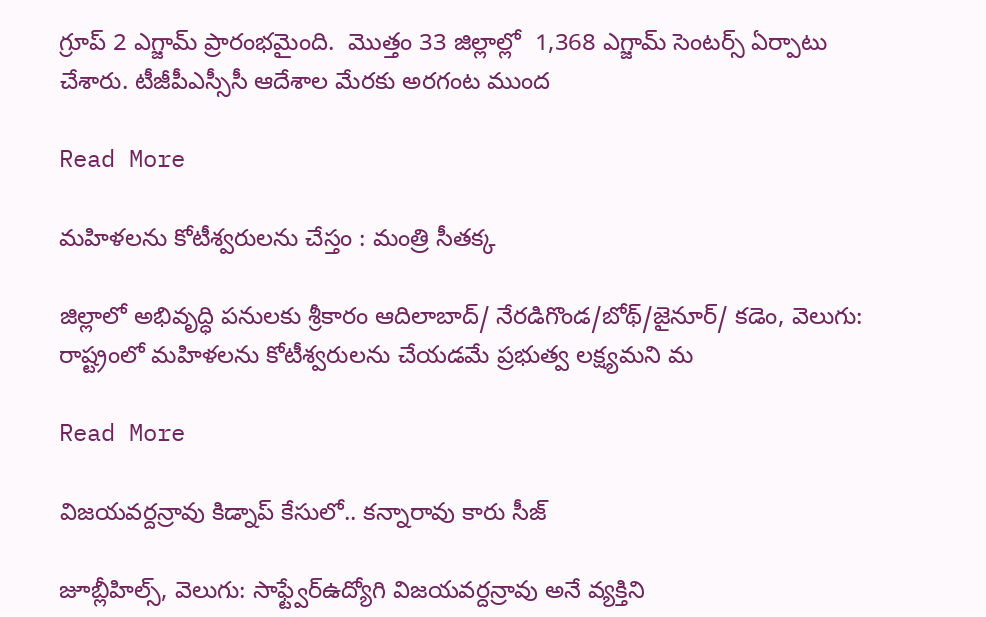గ్రూప్ 2 ఎగ్జామ్ ప్రారంభమైంది.  మొత్తం 33 జిల్లాల్లో  1,368 ఎగ్జామ్ సెంటర్స్ ఏర్పాటు చేశారు. టీజీపీఎస్సీసీ ఆదేశాల మేరకు అరగంట ముంద

Read More

మహిళలను కోటీశ్వరులను చేస్తం : మంత్రి సీతక్క

జిల్లాలో అభివృద్ధి పనులకు శ్రీకారం ఆదిలాబాద్/ నేరడిగొండ/బోథ్/జైనూర్/ కడెం, వెలుగు: రాష్ట్రంలో మహిళలను కోటీశ్వరులను చేయడమే ప్రభుత్వ లక్ష్యమని మ

Read More

విజయవర్దన్రావు కిడ్నాప్ కేసులో.. కన్నారావు కారు సీజ్

జూబ్లీహిల్స్, వెలుగు: సాఫ్ట్వేర్ఉద్యోగి విజయవర్దన్రావు అనే వ్యక్తిని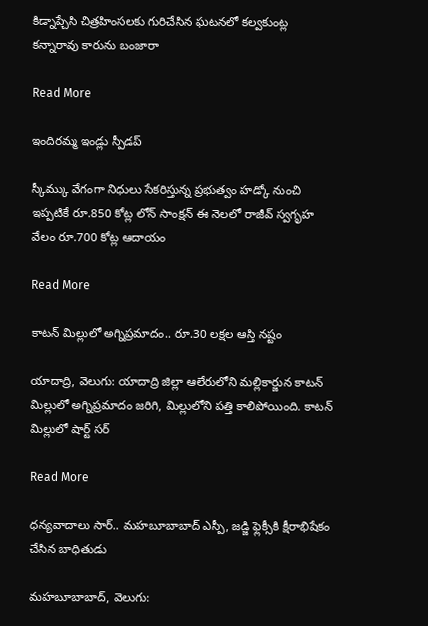కిడ్నాప్చేసి చిత్రహింసలకు గురిచేసిన ఘటనలో కల్వకుంట్ల కన్నారావు కారును బంజారా

Read More

ఇందిరమ్మ ఇండ్లు స్పీడప్

స్కీమ్కు వేగంగా నిధులు సేకరిస్తున్న ప్రభుత్వం హడ్కో నుంచి ఇప్పటికే రూ.850 కోట్ల లోన్ సాంక్షన్ ఈ నెలలో రాజీవ్ స్వగృహ వేలం రూ.700 కోట్ల ఆదాయం

Read More

కాటన్ మిల్లులో అగ్నిప్రమాదం.. రూ.30 లక్షల ఆస్తి నష్టం

యాదాద్రి, వెలుగు: యాదాద్రి జిల్లా ఆలేరులోని మల్లికార్జున కాటన్ మిల్లులో అగ్నిప్రమాదం జరిగి, మిల్లులోని పత్తి కాలిపోయింది. కాటన్ మిల్లులో షార్ట్ సర్

Read More

ధన్యవాదాలు సార్.. మహబూబాబాద్ ఎస్పీ, జడ్జి ఫ్లెక్సీకి క్షీరాభిషేకం చేసిన బాధితుడు

మహబూబాబాద్, వెలుగు: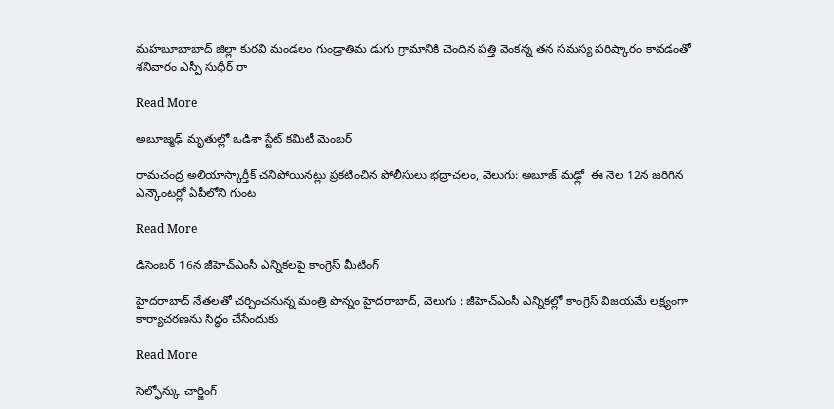మహబూబాబాద్ జిల్లా కురవి మండలం గుండ్రాతిమ డుగు గ్రామానికి చెందిన పత్తి వెంకన్న తన సమస్య పరిష్కారం కావడంతో శనివారం ఎస్పీ సుధీర్ రా

Read More

అబూజ్మఢ్ మృతుల్లో ఒడిశా స్టేట్ కమిటీ మెంబర్

రామచంద్ర అలియాస్కార్తీక్ చనిపోయినట్లు ప్రకటించిన పోలీసులు భద్రాచలం, వెలుగు: అబూజ్ మఢ్లో  ఈ నెల 12న జరిగిన ఎన్కౌంటర్లో ఏపీలోని గుంట

Read More

డిసెంబర్ 16న జీహెచ్ఎంసీ ఎన్నికలపై కాంగ్రెస్ మీటింగ్

హైదరాబాద్ నేతలతో చర్చించనున్న మంత్రి పొన్నం హైదరాబాద్, వెలుగు : జీహెచ్ఎంసీ ఎన్నికల్లో కాంగ్రెస్ విజయమే లక్ష్యంగా కార్యాచరణను సిద్ధం చేసేందుకు

Read More

సెల్ఫోన్కు చార్జింగ్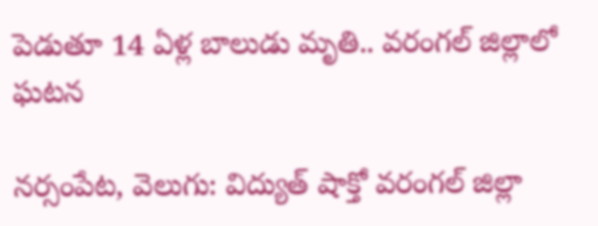పెడుతూ 14 ఏళ్ల బాలుడు మృతి.. వరంగల్ జిల్లాలో ఘటన

నర్సంపేట, వెలుగు: విద్యుత్ షాక్తో వరంగల్ జిల్లా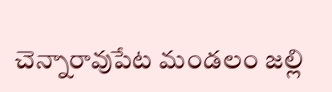చెన్నారావుపేట మండలం జల్లి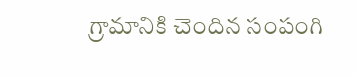గ్రామానికి చెందిన సంపంగి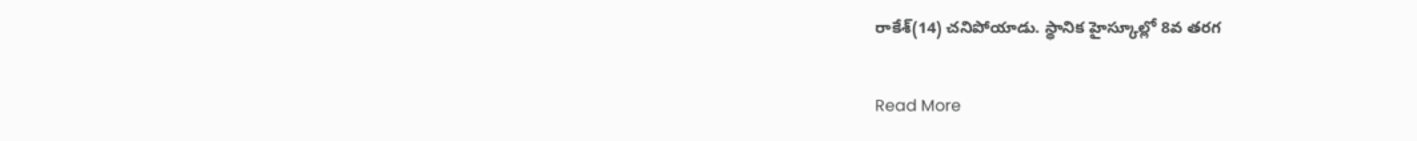రాకేశ్(14) చనిపోయాడు. స్థానిక హైస్కూల్లో 8వ తరగ

Read More